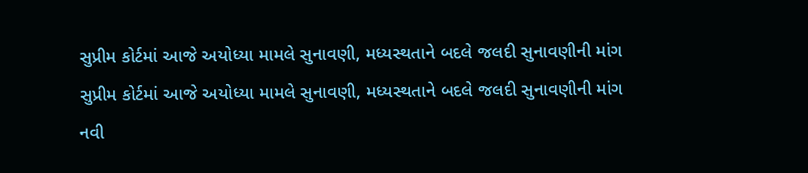સુપ્રીમ કોર્ટમાં આજે અયોધ્યા મામલે સુનાવણી, મધ્યસ્થતાને બદલે જલદી સુનાવણીની માંગ
સુપ્રીમ કોર્ટમાં આજે અયોધ્યા મામલે સુનાવણી, મધ્યસ્થતાને બદલે જલદી સુનાવણીની માંગ
નવી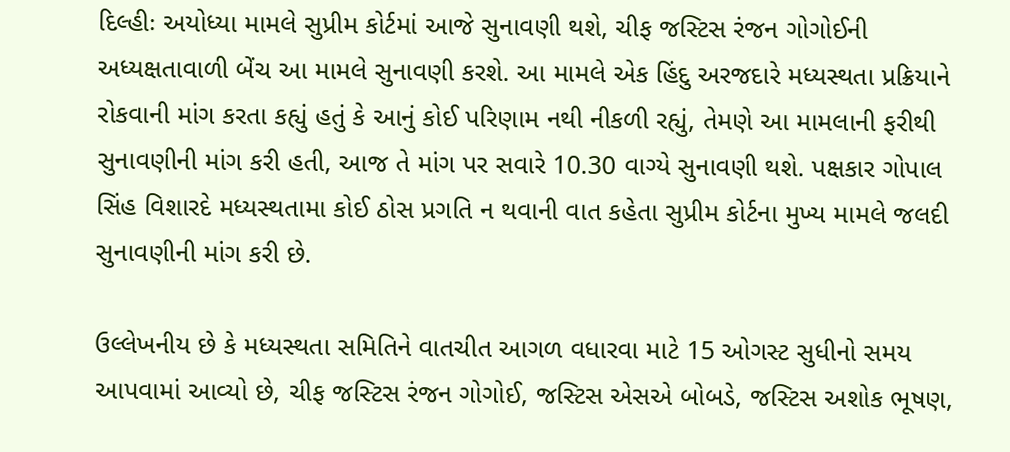દિલ્હીઃ અયોધ્યા મામલે સુપ્રીમ કોર્ટમાં આજે સુનાવણી થશે, ચીફ જસ્ટિસ રંજન ગોગોઈની અધ્યક્ષતાવાળી બેંચ આ મામલે સુનાવણી કરશે. આ મામલે એક હિંદુ અરજદારે મધ્યસ્થતા પ્રક્રિયાને રોકવાની માંગ કરતા કહ્યું હતું કે આનું કોઈ પરિણામ નથી નીકળી રહ્યું, તેમણે આ મામલાની ફરીથી સુનાવણીની માંગ કરી હતી, આજ તે માંગ પર સવારે 10.30 વાગ્યે સુનાવણી થશે. પક્ષકાર ગોપાલ સિંહ વિશારદે મધ્યસ્થતામા કોઈ ઠોસ પ્રગતિ ન થવાની વાત કહેતા સુપ્રીમ કોર્ટના મુખ્ય મામલે જલદી સુનાવણીની માંગ કરી છે.

ઉલ્લેખનીય છે કે મધ્યસ્થતા સમિતિને વાતચીત આગળ વધારવા માટે 15 ઓગસ્ટ સુધીનો સમય આપવામાં આવ્યો છે, ચીફ જસ્ટિસ રંજન ગોગોઈ, જસ્ટિસ એસએ બોબડે, જસ્ટિસ અશોક ભૂષણ,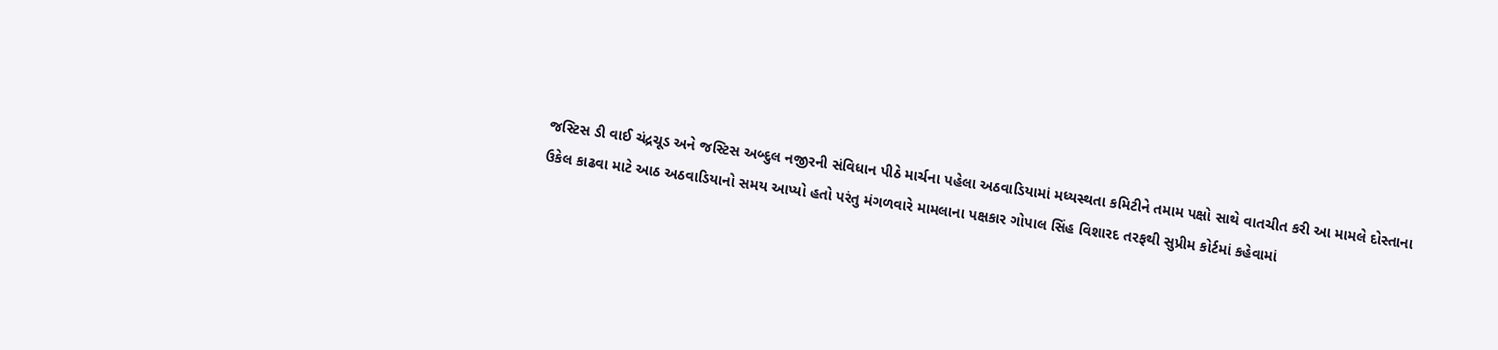જસ્ટિસ ડી વાઈ ચંદ્રચૂડ અને જસ્ટિસ અબ્દુલ નજીરની સંવિધાન પીઠે માર્ચના પહેલા અઠવાડિયામાં મધ્યસ્થતા કમિટીને તમામ પક્ષો સાથે વાતચીત કરી આ મામલે દોસ્તાના ઉકેલ કાઢવા માટે આઠ અઠવાડિયાનો સમય આપ્યો હતો પરંતુ મંગળવારે મામલાના પક્ષકાર ગોપાલ સિંહ વિશારદ તરફથી સુપ્રીમ કોર્ટમાં કહેવામાં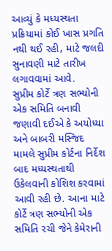આવ્યું કે મધ્યસ્થતા પ્રક્રિયામાં કોઈ ખાસ પ્રગતિ નથી થઈ રહી, માટે જલદી સુનાવણી માટે તારીખ લગાવવામાં આવે.
સુપ્રીમ કોર્ટે ત્રણ સભ્યોની એક સમિતિ બનાવી
જણાવી દઈએ કે અયોધ્યા અને બાબરી મસ્જિદ મામલે સુપ્રીમ કોર્ટના નિર્દેશ બાદ મધ્યસ્થતાથી ઉકેલવાની કોશિશ કરવામાં આવી રહી છે. આના માટે કોર્ટે ત્રણ સભ્યોની એક સમિતિ રચી જેને કેમેરાની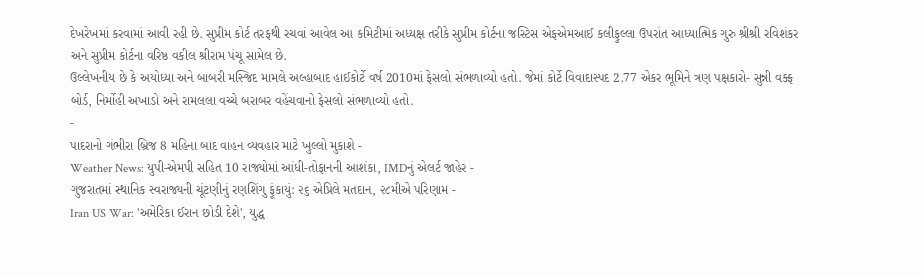દેખરેખમાં કરવામાં આવી રહી છે. સુપ્રીમ કોર્ટ તરફથી રચવાં આવેલ આ કમિટીમાં અધ્યક્ષ તરીકે સુપ્રીમ કોર્ટના જસ્ટિસ એફએમઆઈ કલીફુલ્લા ઉપરાંત આધ્યાત્મિક ગુરુ શ્રીશ્રી રવિશંકર અને સુપ્રીમ કોર્ટના વરિષ્ઠ વકીલ શ્રીરામ પંચૂ સામેલ છે.
ઉલ્લેખનીય છે કે અયોધ્યા અને બાબરી મસ્જિદ મામલે અલ્હાબાદ હાઈકોર્ટે વર્ષ 2010માં ફેસલો સંભળાવ્યો હતો. જેમાં કોર્ટે વિવાદાસ્પદ 2.77 એકર ભૂમિને ત્રણ પક્ષકારો- સુન્ની વક્ફ બોર્ડ, નિર્મોહી અખાડો અને રામલલા વચ્ચે બરાબર વહેંચવાનો ફેસલો સંભળાવ્યો હતો.
-
પાદરાનો ગંભીરા બ્રિજ 8 મહિના બાદ વાહન વ્યવહાર માટે ખુલ્લો મુકાશે -
Weather News: યુપી-એમપી સહિત 10 રાજ્યોમાં આંધી-તોફાનની આશંકા, IMDનું એલર્ટ જાહેર -
ગુજરાતમાં સ્થાનિક સ્વરાજ્યની ચૂંટણીનું રણશિંગુ ફૂંકાયું: ૨૬ એપ્રિલે મતદાન, ૨૮મીએ પરિણામ -
Iran US War: 'અમેરિકા ઈરાન છોડી દેશે', યુદ્ધ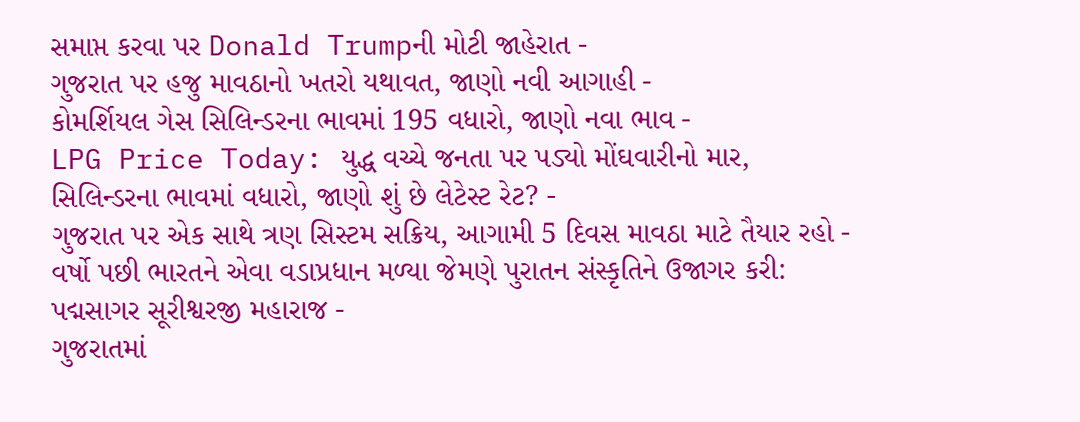સમાપ્ત કરવા પર Donald Trumpની મોટી જાહેરાત -
ગુજરાત પર હજુ માવઠાનો ખતરો યથાવત, જાણો નવી આગાહી -
કોમર્શિયલ ગેસ સિલિન્ડરના ભાવમાં 195 વધારો, જાણો નવા ભાવ -
LPG Price Today: યુદ્ધ વચ્ચે જનતા પર પડ્યો મોંઘવારીનો માર, સિલિન્ડરના ભાવમાં વધારો, જાણો શું છે લેટેસ્ટ રેટ? -
ગુજરાત પર એક સાથે ત્રણ સિસ્ટમ સક્રિય, આગામી 5 દિવસ માવઠા માટે તૈયાર રહો -
વર્ષો પછી ભારતને એવા વડાપ્રધાન મળ્યા જેમણે પુરાતન સંસ્કૃતિને ઉજાગર કરી: પદ્મસાગર સૂરીશ્વરજી મહારાજ -
ગુજરાતમાં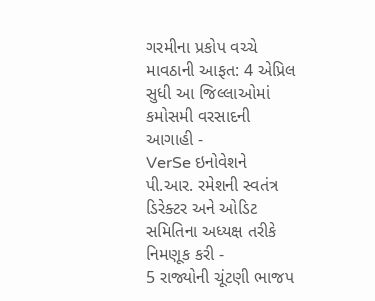ગરમીના પ્રકોપ વચ્ચે માવઠાની આફત: 4 એપ્રિલ સુધી આ જિલ્લાઓમાં કમોસમી વરસાદની આગાહી -
VerSe ઇનોવેશને પી.આર. રમેશની સ્વતંત્ર ડિરેક્ટર અને ઓડિટ સમિતિના અધ્યક્ષ તરીકે નિમણૂક કરી -
5 રાજ્યોની ચૂંટણી ભાજપ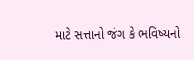માટે સત્તાનો જંગ કે ભવિષ્યનો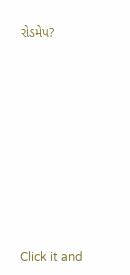રોડમેપ?









Click it and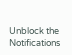Unblock the Notifications